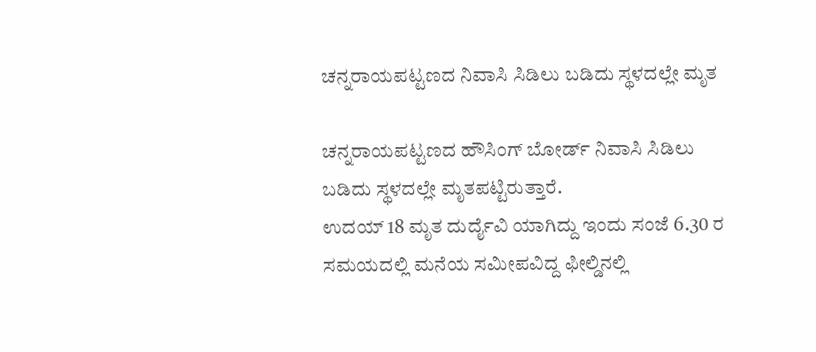ಚನ್ನರಾಯಪಟ್ಟಣದ ನಿವಾಸಿ ಸಿಡಿಲು ಬಡಿದು ಸ್ಥಳದಲ್ಲೇ ಮೃತ

ಚನ್ನರಾಯಪಟ್ಟಣದ ಹೌಸಿಂಗ್ ಬೋರ್ಡ್ ನಿವಾಸಿ ಸಿಡಿಲು ಬಡಿದು ಸ್ಥಳದಲ್ಲೇ ಮೃತಪಟ್ಟಿರುತ್ತಾರೆ.
ಉದಯ್ 18 ಮೃತ ದುರ್ದೈವಿ ಯಾಗಿದ್ದು ಇಂದು ಸಂಜೆ 6.30 ರ ಸಮಯದಲ್ಲಿ ಮನೆಯ ಸಮೀಪವಿದ್ದ ಫೀಲ್ಡಿನಲ್ಲಿ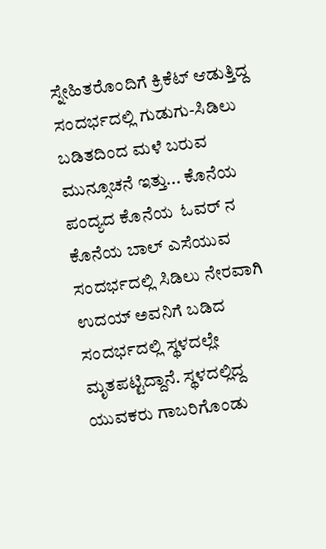ಸ್ನೇಹಿತರೊಂದಿಗೆ ಕ್ರಿಕೆಟ್ ಆಡುತ್ತಿದ್ದ ಸಂದರ್ಭದಲ್ಲಿ ಗುಡುಗು-ಸಿಡಿಲು ಬಡಿತದಿಂದ ಮಳೆ ಬರುವ ಮುನ್ಸೂಚನೆ ಇತ್ತು... ಕೊನೆಯ ಪಂದ್ಯದ ಕೊನೆಯ  ಓವರ್ ನ ಕೊನೆಯ ಬಾಲ್ ಎಸೆಯುವ ಸಂದರ್ಭದಲ್ಲಿ ಸಿಡಿಲು ನೇರವಾಗಿ ಉದಯ್ ಅವನಿಗೆ ಬಡಿದ ಸಂದರ್ಭದಲ್ಲಿ ಸ್ಥಳದಲ್ಲೇ ಮೃತಪಟ್ಟಿದ್ದಾನೆ. ಸ್ಥಳದಲ್ಲಿದ್ದ ಯುವಕರು ಗಾಬರಿಗೊಂಡು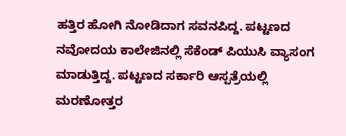ಹತ್ತಿರ ಹೋಗಿ ನೋಡಿದಾಗ ಸವನಪಿದ್ದ. ಪಟ್ಟಣದ ನವೋದಯ ಕಾಲೇಜಿನಲ್ಲಿ ಸೆಕೆಂಡ್ ಪಿಯುಸಿ ವ್ಯಾಸಂಗ ಮಾಡುತ್ತಿದ್ದ. ಪಟ್ಟಣದ ಸರ್ಕಾರಿ ಆಸ್ಪತ್ರೆಯಲ್ಲಿ ಮರಣೋತ್ತರ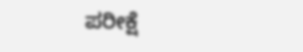ಪರೀಕ್ಷೆ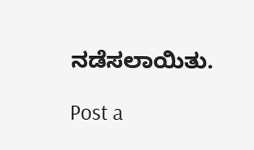ನಡೆಸಲಾಯಿತು.

Post a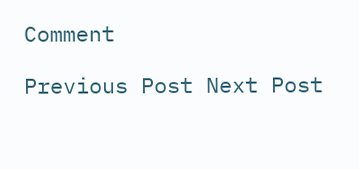Comment

Previous Post Next Post